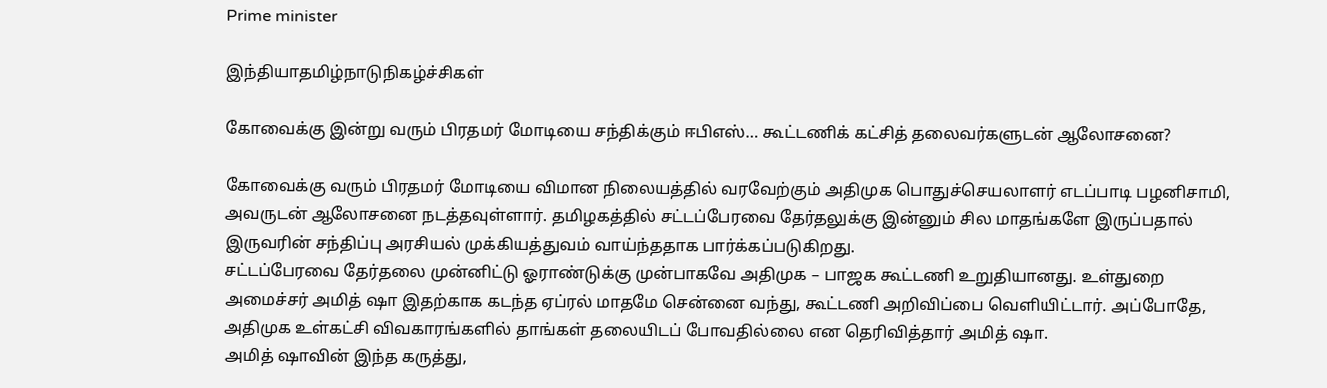Prime minister

இந்தியாதமிழ்நாடுநிகழ்ச்சிகள்

கோவைக்கு இன்று வரும் பிரதமர் மோடியை சந்திக்கும் ஈபிஎஸ்… கூட்டணிக் கட்சித் தலைவர்களுடன் ஆலோசனை?

கோவைக்கு வரும் பிரதமர் மோடியை விமான நிலையத்தில் வரவேற்கும் அதிமுக பொதுச்செயலாளர் எடப்பாடி பழனிசாமி, அவருடன் ஆலோசனை நடத்தவுள்ளார். தமிழகத்தில் சட்டப்பேரவை தேர்தலுக்கு இன்னும் சில மாதங்களே இருப்பதால் இருவரின் சந்திப்பு அரசியல் முக்கியத்துவம் வாய்ந்ததாக பார்க்கப்படுகிறது.
சட்டப்பேரவை தேர்தலை முன்னிட்டு ஓராண்டுக்கு முன்பாகவே அதிமுக – பாஜக கூட்டணி உறுதியானது. உள்துறை அமைச்சர் அமித் ஷா இதற்காக கடந்த ஏப்ரல் மாதமே சென்னை வந்து, கூட்டணி அறிவிப்பை வெளியிட்டார். அப்போதே, அதிமுக உள்கட்சி விவகாரங்களில் தாங்கள் தலையிடப் போவதில்லை என தெரிவித்தார் அமித் ஷா.
அமித் ஷாவின் இந்த கருத்து,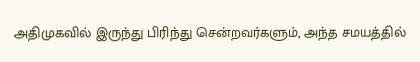அதிமுகவில் இருந்து பிரிந்து சென்றவர்களும், அந்த சமயத்தில்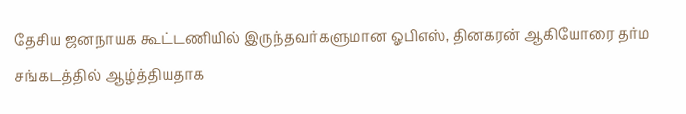தேசிய ஜனநாயக கூட்டணியில் இருந்தவர்களுமான ஓபிஎஸ், தினகரன் ஆகியோரை தர்ம சங்கடத்தில் ஆழ்த்தியதாக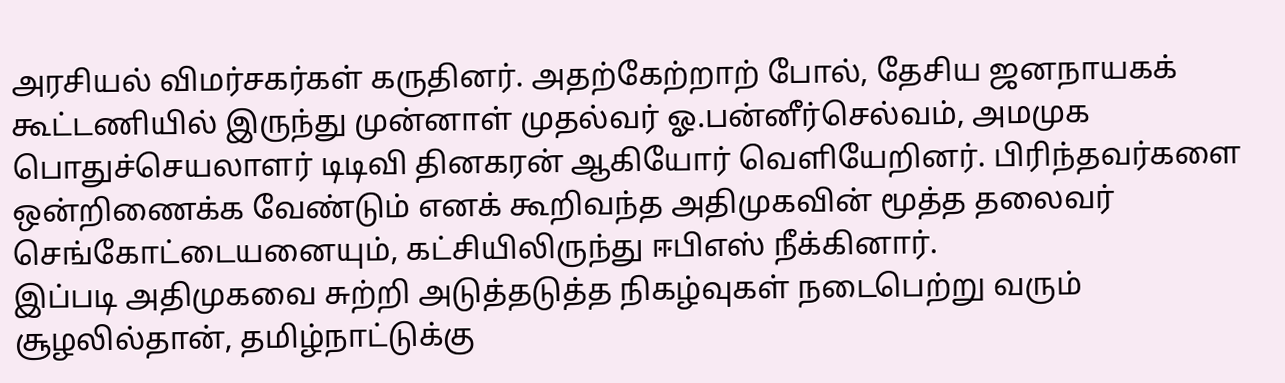அரசியல் விமர்சகர்கள் கருதினர். அதற்கேற்றாற் போல், தேசிய ஜனநாயகக் கூட்டணியில் இருந்து முன்னாள் முதல்வர் ஓ.பன்னீர்செல்வம், அமமுக பொதுச்செயலாளர் டிடிவி தினகரன் ஆகியோர் வெளியேறினர். பிரிந்தவர்களை ஒன்றிணைக்க வேண்டும் எனக் கூறிவந்த அதிமுகவின் மூத்த தலைவர் செங்கோட்டையனையும், கட்சியிலிருந்து ஈபிஎஸ் நீக்கினார்.
இப்படி அதிமுகவை சுற்றி அடுத்தடுத்த நிகழ்வுகள் நடைபெற்று வரும் சூழலில்தான், தமிழ்நாட்டுக்கு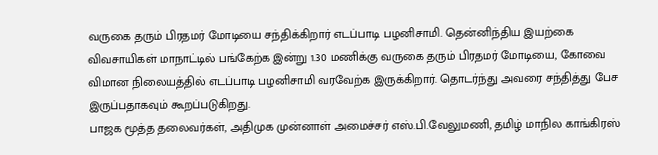வருகை தரும் பிரதமர் மோடியை சந்திக்கிறார் எடப்பாடி பழனிசாமி. தென்னிந்திய இயற்கை விவசாயிகள் மாநாட்டில் பங்கேற்க இன்று 1.30 மணிக்கு வருகை தரும் பிரதமர் மோடியை, கோவை விமான நிலையத்தில் எடப்பாடி பழனிசாமி வரவேற்க இருக்கிறார். தொடர்ந்து அவரை சந்தித்து பேச இருப்பதாகவும் கூறப்படுகிறது.
பாஜக மூத்த தலைவர்கள், அதிமுக முன்னாள் அமைச்சர் எஸ்.பி.வேலுமணி, தமிழ் மாநில காங்கிரஸ்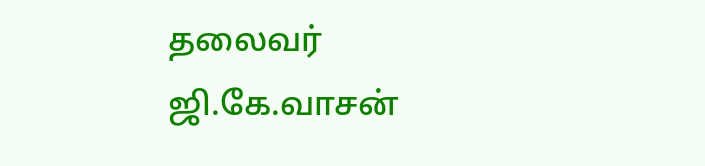தலைவர் ஜி.கே.வாசன்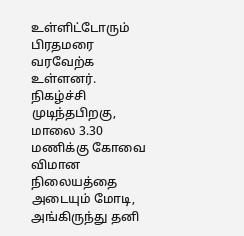உள்ளிட்டோரும் பிரதமரை வரவேற்க உள்ளனர். நிகழ்ச்சி முடிந்தபிறகு, மாலை 3.30 மணிக்கு கோவை விமான நிலையத்தை அடையும் மோடி, அங்கிருந்து தனி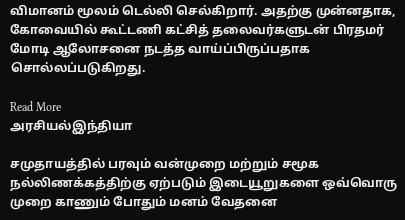விமானம் மூலம் டெல்லி செல்கிறார். அதற்கு முன்னதாக, கோவையில் கூட்டணி கட்சித் தலைவர்களுடன் பிரதமர் மோடி ஆலோசனை நடத்த வாய்ப்பிருப்பதாக சொல்லப்படுகிறது.

Read More
அரசியல்இந்தியா

சமுதாயத்தில் பரவும் வன்முறை மற்றும் சமூக நல்லிணக்கத்திற்கு ஏற்படும் இடையூறுகளை ஒவ்வொரு முறை காணும் போதும் மனம் வேதனை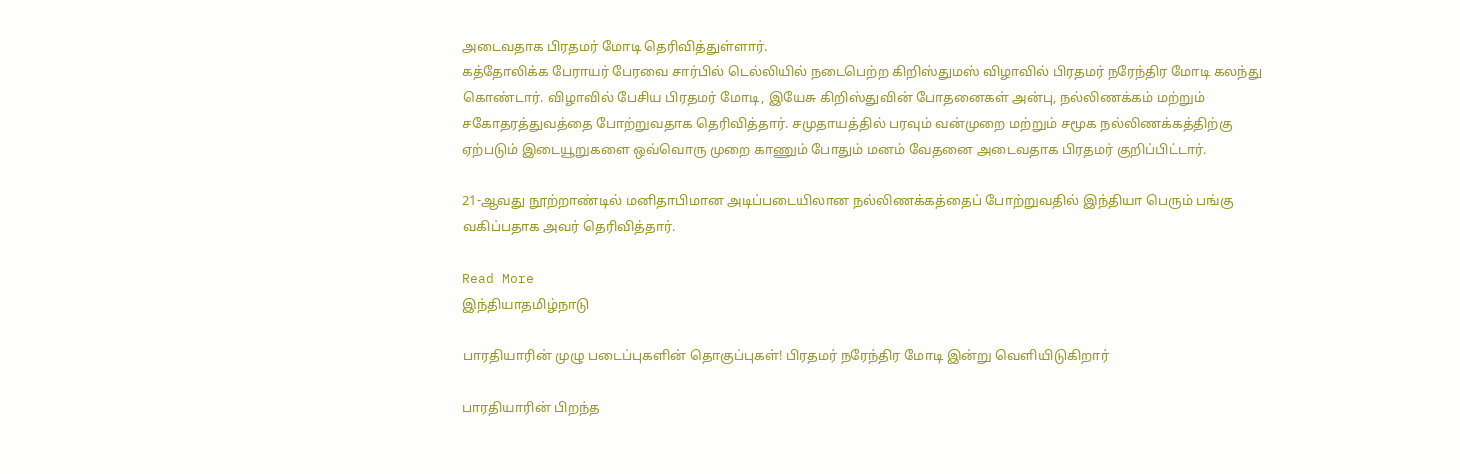அடைவதாக பிரதமர் மோடி தெரிவித்துள்ளார்.
கத்தோலிக்க பேராயர் பேரவை சார்பில் டெல்லியில் நடைபெற்ற கிறிஸ்துமஸ் விழாவில் பிரதமர் நரேந்திர மோடி கலந்து கொண்டார். விழாவில் பேசிய பிரதமர் மோடி, இயேசு கிறிஸ்துவின் போதனைகள் அன்பு, நல்லிணக்கம் மற்றும் சகோதரத்துவத்தை போற்றுவதாக தெரிவித்தார். சமுதாயத்தில் பரவும் வன்முறை மற்றும் சமூக நல்லிணக்கத்திற்கு ஏற்படும் இடையூறுகளை ஒவ்வொரு முறை காணும் போதும் மனம் வேதனை அடைவதாக பிரதமர் குறிப்பிட்டார்.

21-ஆவது நூற்றாண்டில் மனிதாபிமான அடிப்படையிலான நல்லிணக்கத்தைப் போற்றுவதில் இந்தியா பெரும் பங்கு வகிப்பதாக அவர் தெரிவித்தார்.

Read More
இந்தியாதமிழ்நாடு

பாரதியாரின் முழு படைப்புகளின் தொகுப்புகள்! பிரதமர் நரேந்திர மோடி இன்று வெளியிடுகிறார்

பாரதியாரின் பிறந்த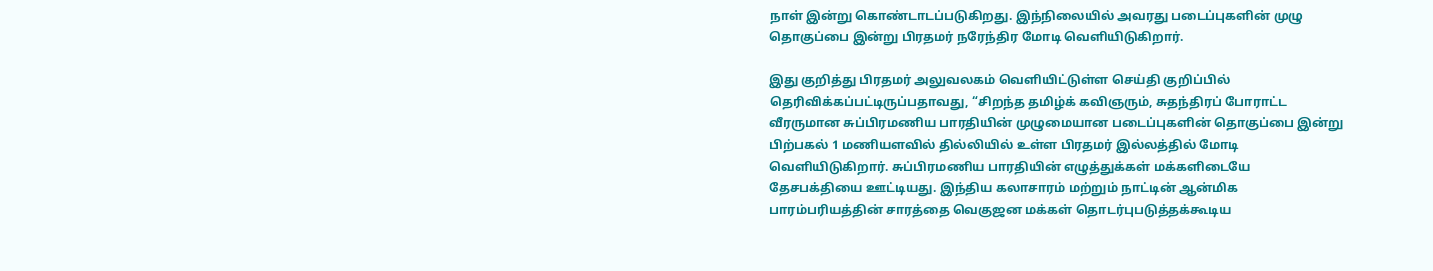நாள் இன்று கொண்டாடப்படுகிறது. இந்நிலையில் அவரது படைப்புகளின் முழு தொகுப்பை இன்று பிரதமர் நரேந்திர மோடி வெளியிடுகிறார்.

இது குறித்து பிரதமர் அலுவலகம் வெளியிட்டுள்ள செய்தி குறிப்பில் தெரிவிக்கப்பட்டிருப்பதாவது, “சிறந்த தமிழ்க் கவிஞரும், சுதந்திரப் போராட்ட வீரருமான சுப்பிரமணிய பாரதியின் முழுமையான படைப்புகளின் தொகுப்பை இன்று பிற்பகல் 1 மணியளவில் தில்லியில் உள்ள பிரதமர் இல்லத்தில் மோடி வெளியிடுகிறார். சுப்பிரமணிய பாரதியின் எழுத்துக்கள் மக்களிடையே தேசபக்தியை ஊட்டியது. இந்திய கலாசாரம் மற்றும் நாட்டின் ஆன்மிக பாரம்பரியத்தின் சாரத்தை வெகுஜன மக்கள் தொடர்புபடுத்தக்கூடிய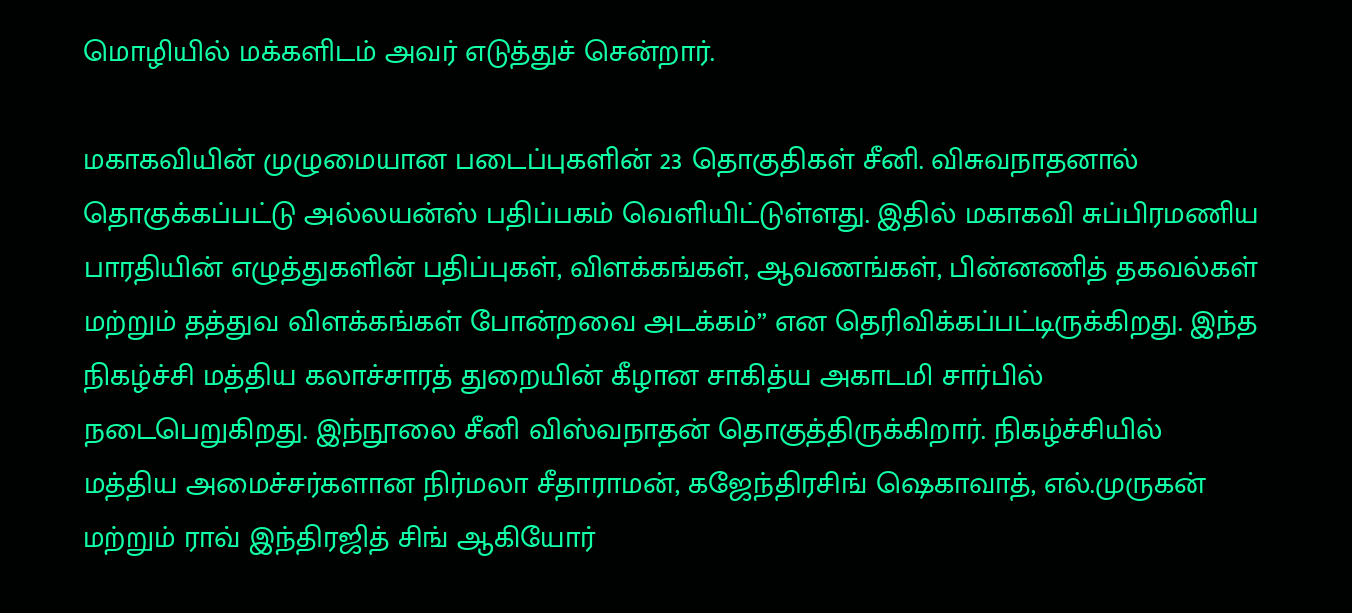மொழியில் மக்களிடம் அவர் எடுத்துச் சென்றார்.

மகாகவியின் முழுமையான படைப்புகளின் 23 தொகுதிகள் சீனி. விசுவநாதனால் தொகுக்கப்பட்டு அல்லயன்ஸ் பதிப்பகம் வெளியிட்டுள்ளது. இதில் மகாகவி சுப்பிரமணிய பாரதியின் எழுத்துகளின் பதிப்புகள், விளக்கங்கள், ஆவணங்கள், பின்னணித் தகவல்கள் மற்றும் தத்துவ விளக்கங்கள் போன்றவை அடக்கம்” என தெரிவிக்கப்பட்டிருக்கிறது. இந்த நிகழ்ச்சி மத்திய கலாச்சாரத் துறையின் கீழான சாகித்ய அகாடமி சார்பில் நடைபெறுகிறது. இந்நூலை சீனி விஸ்வநாதன் தொகுத்திருக்கிறார். நிகழ்ச்சியில் மத்திய அமைச்சர்களான நிர்மலா சீதாராமன், கஜேந்திரசிங் ஷெகாவாத், எல்.முருகன் மற்றும் ராவ் இந்திரஜித் சிங் ஆகியோர்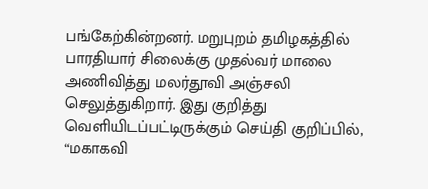பங்கேற்கின்றனர். மறுபுறம் தமிழகத்தில் பாரதியார் சிலைக்கு முதல்வர் மாலை அணிவித்து மலர்தூவி அஞ்சலி செலுத்துகிறார். இது குறித்து வெளியிடப்பட்டிருக்கும் செய்தி குறிப்பில், “மகாகவி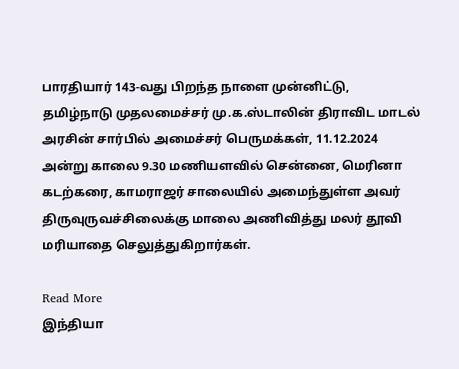பாரதியார் 143-வது பிறந்த நாளை முன்னிட்டு, தமிழ்நாடு முதலமைச்சர் மு.க.ஸ்டாலின் திராவிட மாடல் அரசின் சார்பில் அமைச்சர் பெருமக்கள், 11.12.2024 அன்று காலை 9.30 மணியளவில் சென்னை, மெரினா கடற்கரை, காமராஜர் சாலையில் அமைந்துள்ள அவர் திருவுருவச்சிலைக்கு மாலை அணிவித்து மலர் தூவி மரியாதை செலுத்துகிறார்கள்.

Read More
இந்தியா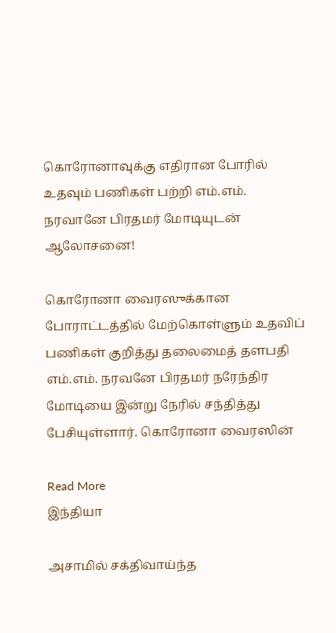கொரோனாவுக்கு எதிரான போரில் உதவும் பணிகள் பற்றி எம்.எம். நரவானே பிரதமர் மோடியுடன் ஆலோசனை!

கொரோனா வைரஸுக்கான போராட்டத்தில் மேற்கொள்ளும் உதவிப் பணிகள் குறித்து தலைமைத் தளபதி எம்.எம். நரவனே பிரதமர் நரேந்திர மோடியை இன்று நேரில் சந்தித்து பேசியுள்ளார். கொரோனா வைரஸின்

Read More
இந்தியா

அசாமில் சக்திவாய்ந்த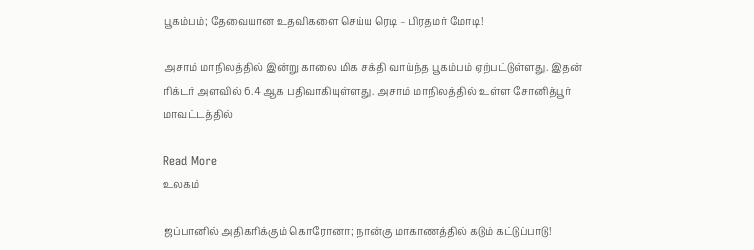பூகம்பம்; தேவையான உதவிகளை செய்ய ரெடி – பிரதமர் மோடி!

அசாம் மாநிலத்தில் இன்று காலை மிக சக்தி வாய்ந்த பூகம்பம் ஏற்பட்டுள்ளது. இதன் ரிக்டர் அளவில் 6.4 ஆக பதிவாகியுள்ளது. அசாம் மாநிலத்தில் உள்ள சோனித்பூர் மாவட்டத்தில்

Read More
உலகம்

ஜப்பானில் அதிகரிக்கும் கொரோனா; நான்கு மாகாணத்தில் கடும் கட்டுப்பாடு!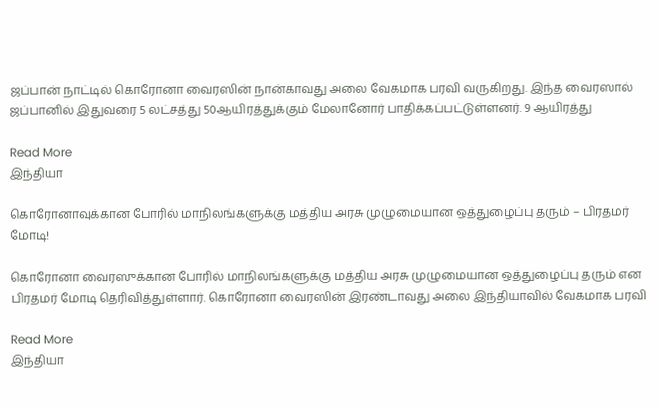ஜப்பான் நாட்டில் கொரோனா வைரஸின் நான்காவது அலை வேகமாக பரவி வருகிறது. இந்த வைரஸால் ஜப்பானில் இதுவரை 5 லட்சத்து 50ஆயிரத்துக்கும் மேலானோர் பாதிக்கப்பட்டுள்ளனர். 9 ஆயிரத்து

Read More
இந்தியா

கொரோனாவுக்கான போரில் மாநிலங்களுக்கு மத்திய அரசு முழுமையான ஒத்துழைப்பு தரும் – பிரதமர் மோடி!

கொரோனா வைரஸுக்கான போரில் மாநிலங்களுக்கு மத்திய அரசு முழுமையான ஒத்துழைப்பு தரும் என பிரதமர் மோடி தெரிவித்துள்ளார். கொரோனா வைரஸின் இரண்டாவது அலை இந்தியாவில் வேகமாக பரவி

Read More
இந்தியா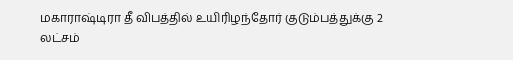மகாராஷ்டிரா தீ விபத்தில் உயிரிழந்தோர் குடும்பத்துக்கு 2 லட்சம்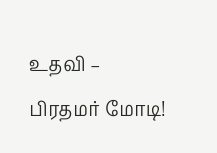உதவி – பிரதமர் மோடி!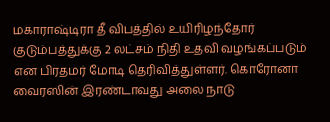மகாராஷ்டிரா தீ விபத்தில் உயிரிழந்தோர் குடும்பத்துக்கு 2 லட்சம் நிதி உதவி வழங்கப்படும் என பிரதமர் மோடி தெரிவித்துள்ளர். கொரோனா வைரஸின் இரண்டாவது அலை நாடு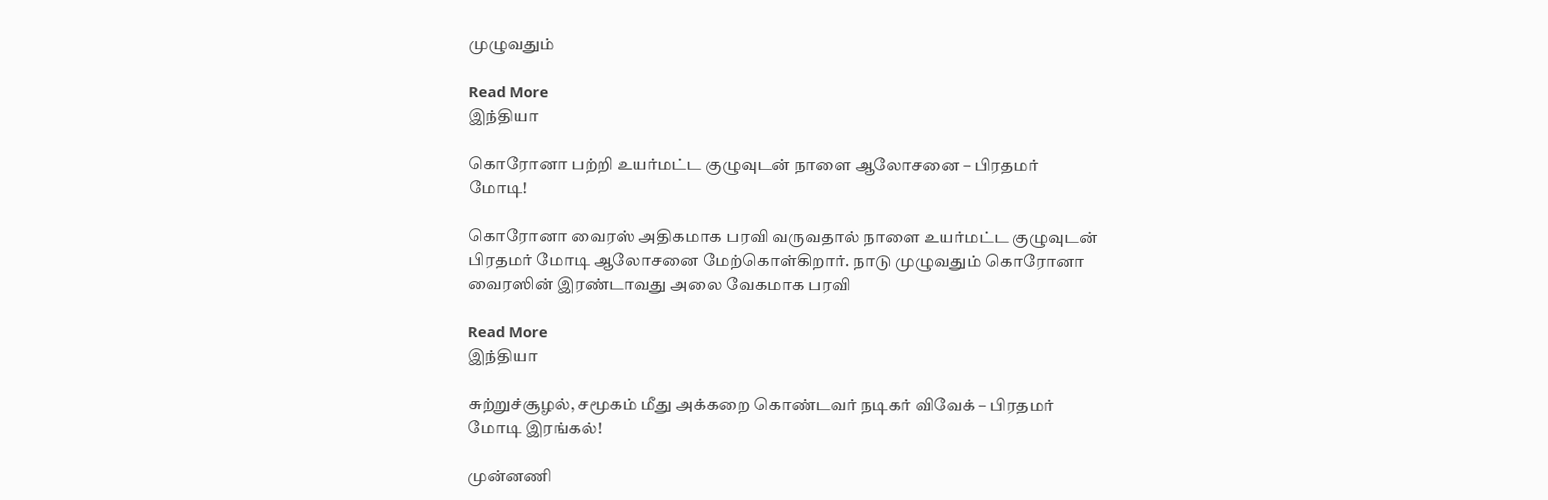முழுவதும்

Read More
இந்தியா

கொரோனா பற்றி உயர்மட்ட குழுவுடன் நாளை ஆலோசனை – பிரதமர் மோடி!

கொரோனா வைரஸ் அதிகமாக பரவி வருவதால் நாளை உயர்மட்ட குழுவுடன் பிரதமர் மோடி ஆலோசனை மேற்கொள்கிறார். நாடு முழுவதும் கொரோனா வைரஸின் இரண்டாவது அலை வேகமாக பரவி

Read More
இந்தியா

சுற்றுச்சூழல், சமூகம் மீது அக்கறை கொண்டவர் நடிகர் விவேக் – பிரதமர் மோடி இரங்கல்!

முன்னணி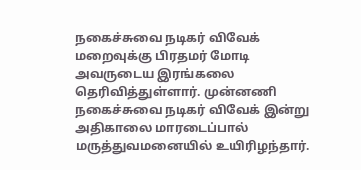நகைச்சுவை நடிகர் விவேக் மறைவுக்கு பிரதமர் மோடி அவருடைய இரங்கலை தெரிவித்துள்ளார். முன்னணி நகைச்சுவை நடிகர் விவேக் இன்று அதிகாலை மாரடைப்பால் மருத்துவமனையில் உயிரிழந்தார்.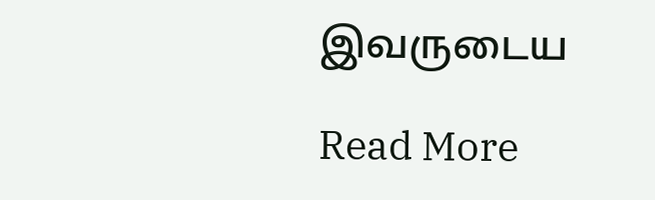இவருடைய

Read More